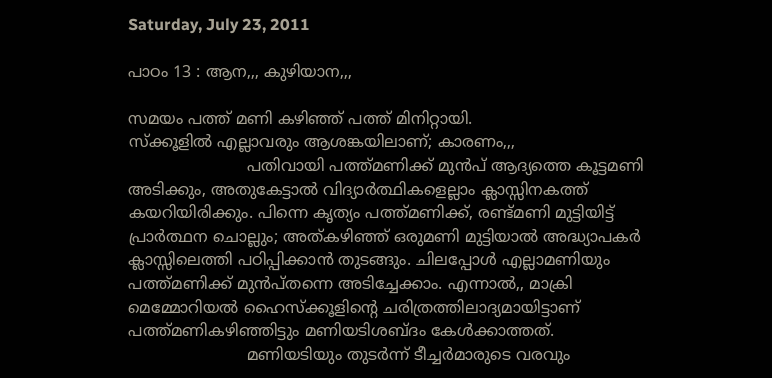Saturday, July 23, 2011

പാഠം 13 : ആന,,, കുഴിയാന,,,

സമയം പത്ത് മണി കഴിഞ്ഞ് പത്ത് മിനിറ്റായി.
സ്ക്കൂളിൽ എല്ലാവരും ആശങ്കയിലാണ്; കാരണം,,,
                        പതിവായി പത്ത്‌മണിക്ക് മുൻപ് ആദ്യത്തെ കൂട്ടമണി അടിക്കും, അതുകേട്ടാൽ വിദ്യാർത്ഥികളെല്ലാം ക്ലാസ്സിനകത്ത് കയറിയിരിക്കും. പിന്നെ കൃത്യം പത്ത്‌മണിക്ക്, രണ്ട്‌മണി മുട്ടിയിട്ട് പ്രാർത്ഥന ചൊല്ലും; അത്‌കഴിഞ്ഞ് ഒരുമണി മുട്ടിയാൽ അദ്ധ്യാപകർ ക്ലാസ്സിലെത്തി പഠിപ്പിക്കാൻ തുടങ്ങും. ചിലപ്പോൾ എല്ലാമണിയും പത്ത്‌മണിക്ക് മുൻപ്‌തന്നെ അടിച്ചേക്കാം. എന്നാൽ,, മാക്രി മെമ്മോറിയൽ ഹൈസ്ക്കൂളിന്റെ ചരിത്രത്തിലാദ്യമായിട്ടാണ് പത്ത്‌മണികഴിഞ്ഞിട്ടും മണിയടിശബ്ദം കേൾക്കാത്തത്.
                        മണിയടിയും തുടർന്ന് ടീച്ചർമാരുടെ വരവും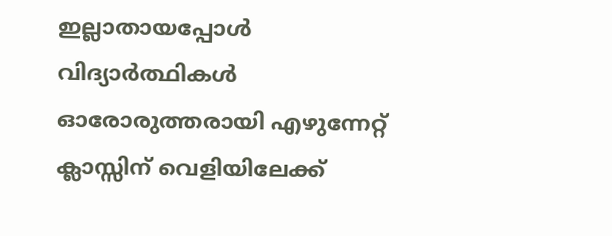ഇല്ലാതായപ്പോൾ വിദ്യാർത്ഥികൾ ഓരോരുത്തരായി എഴുന്നേറ്റ് ക്ലാസ്സിന് വെളിയിലേക്ക്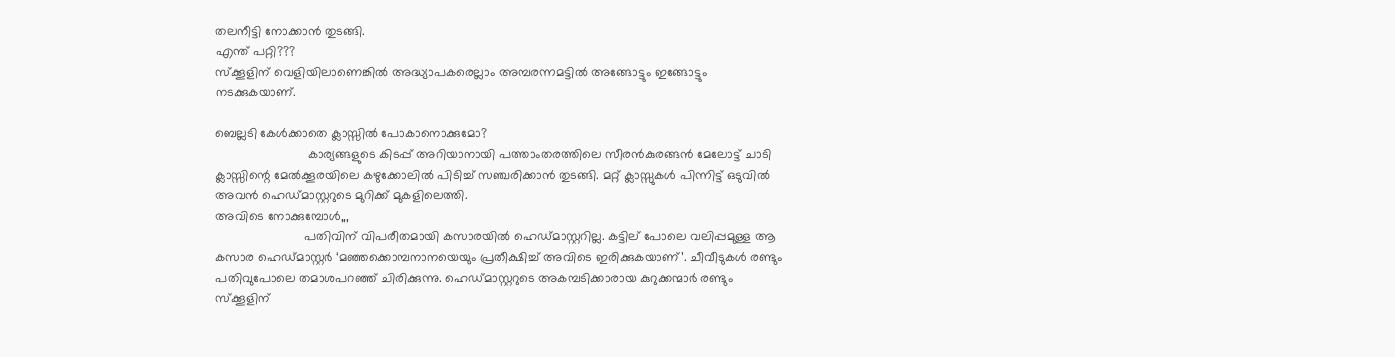തലനീട്ടി നോക്കാൻ തുടങ്ങി.
എന്ത് പറ്റി???
സ്ക്കൂളിന് വെളിയിലാണെങ്കിൽ അദ്ധ്യാപകരെല്ലാം അമ്പരന്നമട്ടിൽ അങ്ങോട്ടും ഇങ്ങോട്ടും നടക്കുകയാണ്.

ബെല്ലടി കേൾക്കാതെ ക്ലാസ്സിൽ പോകാനൊക്കുമോ?
                          കാര്യങ്ങളുടെ കിടപ്പ് അറിയാനായി പത്താംതരത്തിലെ സീരൻകുരങ്ങൻ മേലോട്ട് ചാടി ക്ലാസ്സിന്റെ മേൽക്കൂരയിലെ കഴുക്കോലിൽ പിടിച്ച് സഞ്ചരിക്കാൻ തുടങ്ങി. മറ്റ് ക്ലാസ്സുകൾ പിന്നിട്ട് ഒടുവിൽ അവൻ ഹെഡ്‌മാസ്റ്ററുടെ മുറിക്ക് മുകളിലെത്തി.
അവിടെ നോക്കുമ്പോൾ,,,
                         പതിവിന് വിപരീതമായി കസാരയിൽ ഹെഡ്‌മാസ്റ്ററില്ല. കട്ടില് പോലെ വലിപ്പമുള്ള ആ കസാര ഹെഡ്‌മാസ്റ്റർ ‘മഞ്ഞക്കൊമ്പനാനയെയും പ്രതീക്ഷിച്ച് അവിടെ ഇരിക്കുകയാണ്’. ചീവീടുകൾ രണ്ടും പതിവുപോലെ തമാശപറഞ്ഞ് ചിരിക്കുന്നു. ഹെഡ്‌മാസ്റ്ററുടെ അകമ്പടിക്കാരായ കുറുക്കന്മാർ രണ്ടും സ്ക്കൂളിന്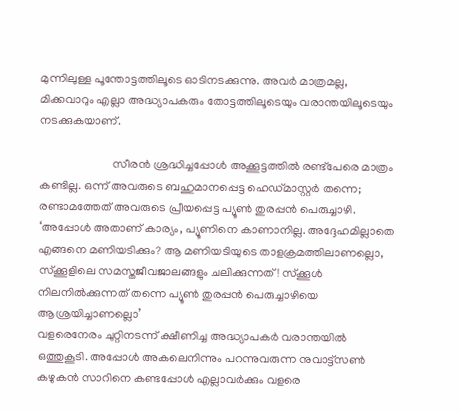മുന്നിലുള്ള പൂന്തോട്ടത്തിലൂടെ ഓടിനടക്കുന്നു. അവർ മാത്രമല്ല, മിക്കവാറും എല്ലാ അദ്ധ്യാപകരും തോട്ടത്തിലൂടെയും വരാന്തയിലൂടെയും നടക്കുകയാണ്.

                         സീരൻ ശ്രദ്ധിച്ചപ്പോൾ അക്കൂട്ടത്തിൽ രണ്ട്‌പേരെ മാത്രം കണ്ടില്ല. ഒന്ന് അവരുടെ ബഹുമാനപ്പെട്ട ഹെഡ്‌മാസ്റ്റർ തന്നെ; രണ്ടാമത്തേത് അവരുടെ പ്രീയപ്പെട്ട പ്യൂൺ തുരപ്പൻ പെരുച്ചാഴി.
‘അപ്പോൾ അതാണ് കാര്യം, പ്യൂണിനെ കാണാനില്ല. അദ്ദേഹമില്ലാതെ എങ്ങനെ മണിയടിക്കും? ആ മണിയടിയുടെ താളക്രമത്തിലാണല്ലൊ, സ്ക്കൂളിലെ സമസ്തജീവജാലങ്ങളും ചലിക്കുന്നത്! സ്ക്കൂൾ നിലനിൽക്കുന്നത് തന്നെ പ്യൂൺ തുരപ്പൻ പെരുച്ചാഴിയെ ആശ്രയിച്ചാണല്ലൊ’
വളരെനേരം ചുറ്റിനടന്ന് ക്ഷീണിച്ച അദ്ധ്യാപകർ വരാന്തയിൽ ഒത്തുകൂടി. അപ്പോൾ അകലെനിന്നും പറന്നുവരുന്ന നുവാട്ട്സൺ കഴുകൻ സാറിനെ കണ്ടപ്പോൾ എല്ലാവർക്കും വളരെ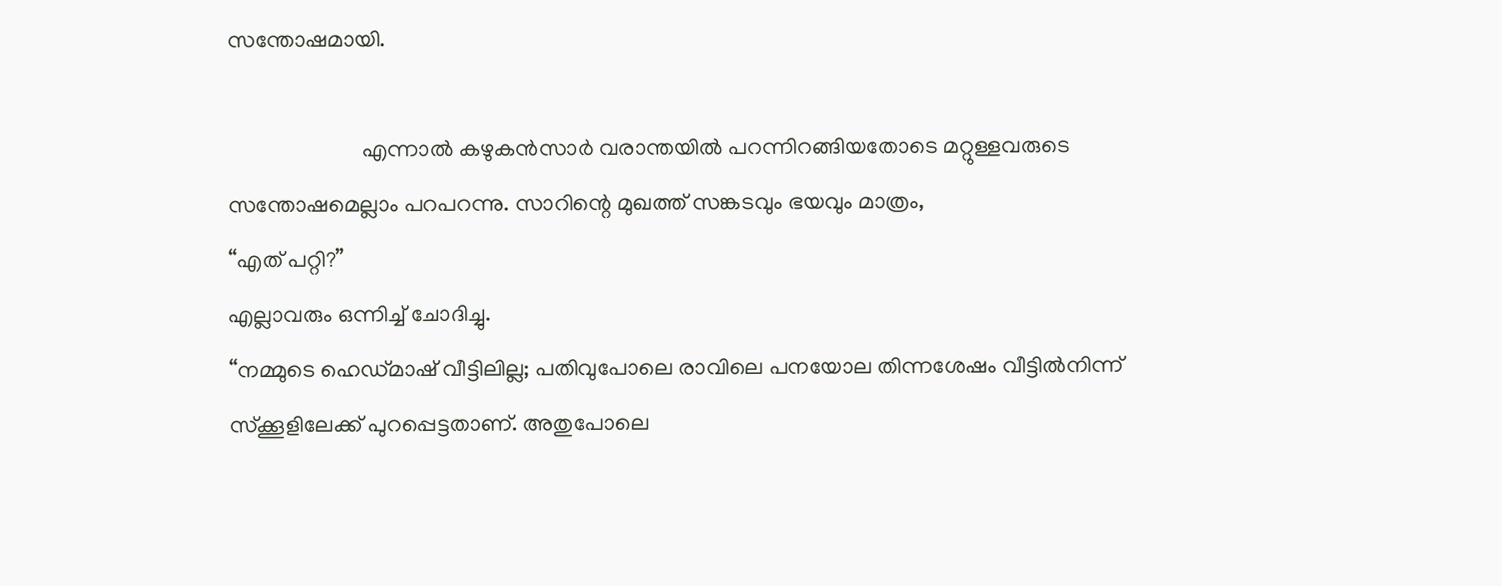സന്തോഷമായി.

                        എന്നാൽ കഴുകൻ‌സാർ വരാന്തയിൽ പറന്നിറങ്ങിയതോടെ മറ്റുള്ളവരുടെ സന്തോഷമെല്ലാം പറപറന്നു. സാറിന്റെ മുഖത്ത് സങ്കടവും ഭയവും മാത്രം,
“എത് പറ്റി?”
എല്ലാവരും ഒന്നിച്ച് ചോദിച്ചു.
“നമ്മുടെ ഹെഡ്‌മാഷ് വീട്ടിലില്ല; പതിവുപോലെ രാവിലെ പനയോല തിന്നശേഷം വീട്ടിൽ‌നിന്ന് സ്ക്കൂളിലേക്ക് പുറപ്പെട്ടതാണ്. അതുപോലെ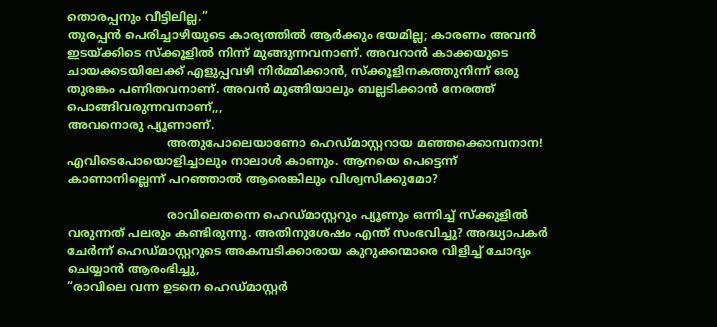തൊരപ്പനും വീട്ടിലില്ല.”
തുരപ്പൻ പെരിച്ചാഴിയുടെ കാര്യത്തിൽ ആർക്കും ഭയമില്ല; കാരണം അവൻ ഇടയ്ക്കിടെ സ്ക്കൂളിൽ നിന്ന് മുങ്ങുന്നവനാണ്. അവറാൻ കാക്കയുടെ ചായക്കടയിലേക്ക് എളുപ്പവഴി നിർമ്മിക്കാൻ, സ്ക്കൂളിനകത്തു‌നിന്ന് ഒരു തുരങ്കം പണിതവനാണ്. അവൻ മുങ്ങിയാലും ബല്ലടിക്കാൻ നേരത്ത് പൊങ്ങിവരുന്നവനാണ്,,,
അവനൊരു പ്യൂണാണ്.
                           അതുപോലെയാണോ ഹെഡ്‌മാസ്റ്ററായ മഞ്ഞക്കൊമ്പനാന! എവിടെപോയൊളിച്ചാലും നാലാൾ കാണും. ആനയെ പെട്ടെന്ന് കാണാനില്ലെന്ന് പറഞ്ഞാൽ ആരെങ്കിലും വിശ്വസിക്കുമോ?

                           രാവിലെതന്നെ ഹെഡ്‌മാസ്റ്ററും പ്യൂണും ഒന്നിച്ച് സ്ക്കുളിൽ വരുന്നത് പലരും കണ്ടിരുന്നു. അതിനുശേഷം എന്ത് സംഭവിച്ചു? അദ്ധ്യാപകർ ചേർന്ന് ഹെഡ്‌മാസ്റ്ററുടെ അകമ്പടിക്കാരായ കുറുക്കന്മാരെ വിളിച്ച് ചോദ്യം ചെയ്യാൻ ആരംഭിച്ചു,
“രാവിലെ വന്ന ഉടനെ ഹെഡ്‌മാസ്റ്റർ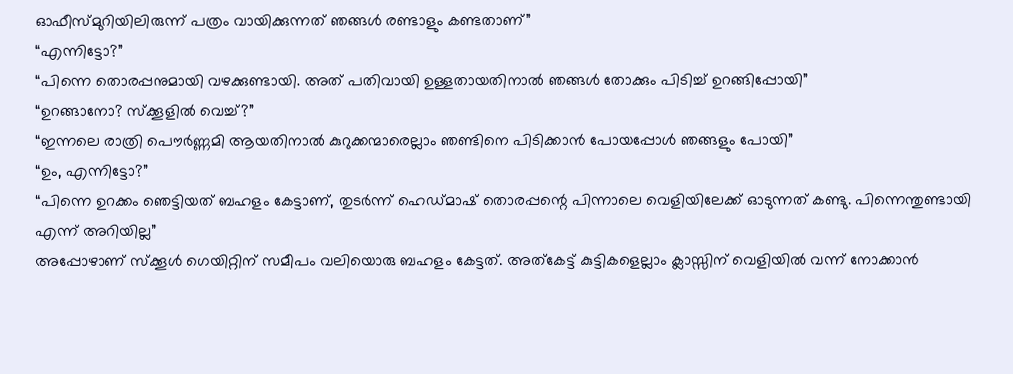ഓഫീസ്‌മുറിയിലിരുന്ന് പത്രം വായിക്കുന്നത് ഞങ്ങൾ രണ്ടാളും കണ്ടതാണ്”
“എന്നിട്ടോ?”
“പിന്നെ തൊരപ്പനുമായി വഴക്കുണ്ടായി. അത് പതിവായി ഉള്ളതായതിനാൽ ഞങ്ങൾ തോക്കും പിടിച്ച് ഉറങ്ങിപ്പോയി”
“ഉറങ്ങാനോ? സ്ക്കൂളിൽ വെച്ച്?”
“ഇന്നലെ രാത്രി പൌർണ്ണമി ആയതിനാൽ കുറുക്കന്മാരെല്ലാം ഞണ്ടിനെ പിടിക്കാൻ പോയപ്പോൾ ഞങ്ങളും പോയി”
“ഉം, എന്നിട്ടോ?”
“പിന്നെ ഉറക്കം ഞെട്ടിയത് ബഹളം കേട്ടാണ്, തുടർന്ന് ഹെഡ്‌മാഷ് തൊരപ്പന്റെ പിന്നാലെ വെളിയിലേക്ക് ഓടുന്നത് കണ്ടു. പിന്നെന്തുണ്ടായി എന്ന് അറിയില്ല”
അപ്പോഴാണ് സ്ക്കൂൾ ഗെയിറ്റിന് സമീപം വലിയൊരു ബഹളം കേട്ടത്. അത്‌കേട്ട് കുട്ടികളെല്ലാം ക്ലാസ്സിന് വെളിയിൽ വന്ന് നോക്കാൻ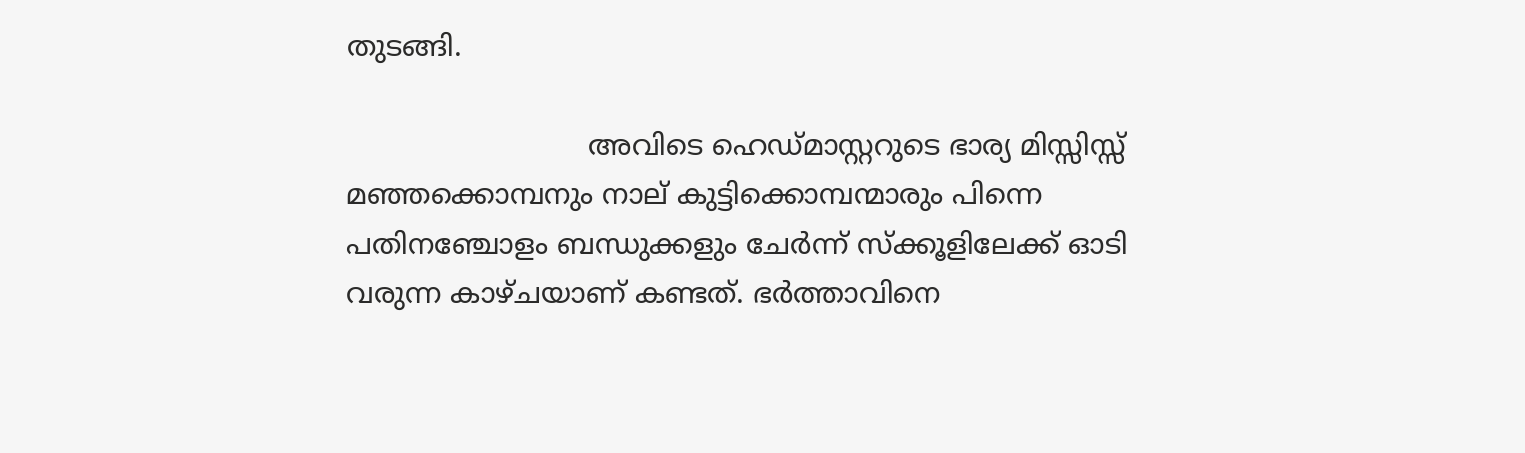തുടങ്ങി.

                           അവിടെ ഹെഡ്‌മാസ്റ്ററുടെ ഭാര്യ മിസ്സിസ്സ് മഞ്ഞക്കൊമ്പനും നാല് കുട്ടിക്കൊമ്പന്മാരും പിന്നെ പതിനഞ്ചോളം ബന്ധുക്കളും ചേർന്ന് സ്ക്കൂളിലേക്ക് ഓടി വരുന്ന കാഴ്ചയാണ് കണ്ടത്. ഭർത്താവിനെ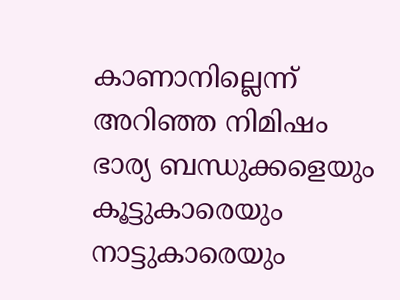കാണാനില്ലെന്ന് അറിഞ്ഞ നിമിഷം ഭാര്യ ബന്ധുക്കളെയും കൂട്ടുകാരെയും നാട്ടുകാരെയും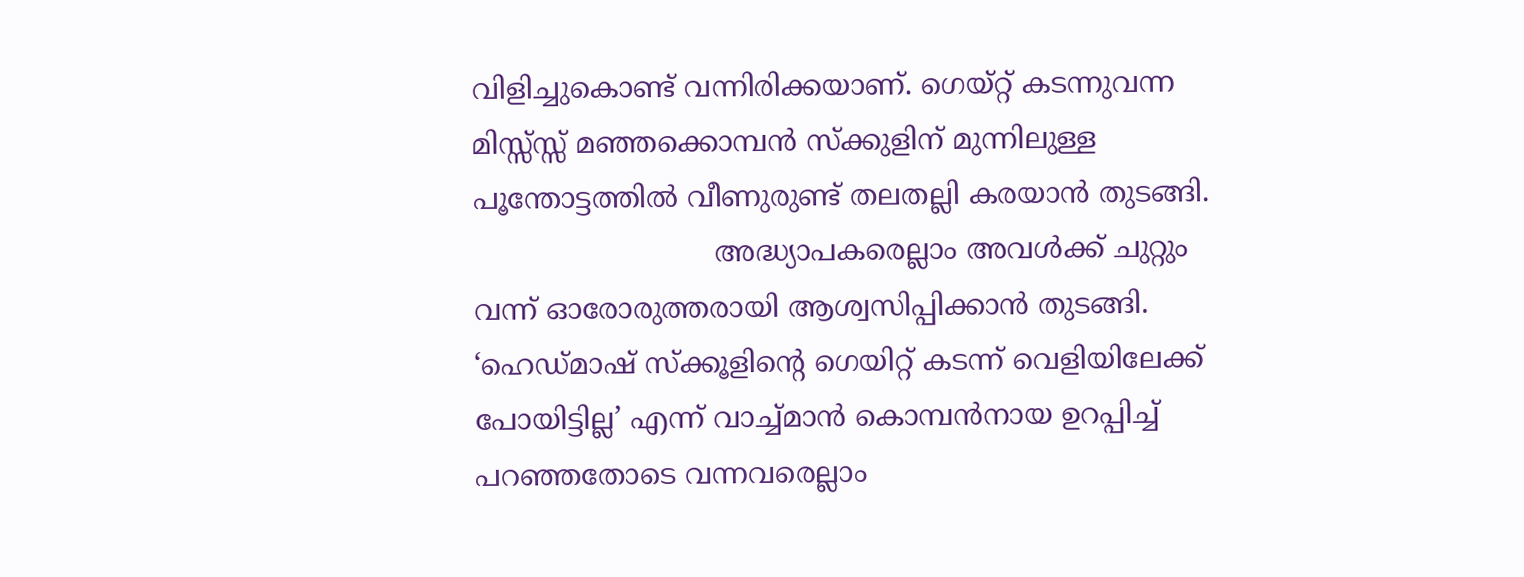വിളിച്ചുകൊണ്ട് വന്നിരിക്കയാണ്. ഗെയ്റ്റ് കടന്നുവന്ന മിസ്സ്സ്സ് മഞ്ഞക്കൊമ്പൻ സ്ക്കുളിന് മുന്നിലുള്ള പൂന്തോട്ടത്തിൽ വീണുരുണ്ട് തലതല്ലി കരയാൻ തുടങ്ങി.
                           അദ്ധ്യാപകരെല്ലാം അവൾക്ക് ചുറ്റും വന്ന് ഓരോരുത്തരായി ആശ്വസിപ്പിക്കാൻ തുടങ്ങി. ‘ഹെഡ്‌മാഷ് സ്ക്കൂളിന്റെ ഗെയിറ്റ് കടന്ന് വെളിയിലേക്ക് പോയിട്ടില്ല’ എന്ന് വാച്ച്‌മാൻ കൊമ്പൻനായ ഉറപ്പിച്ച് പറഞ്ഞതോടെ വന്നവരെല്ലാം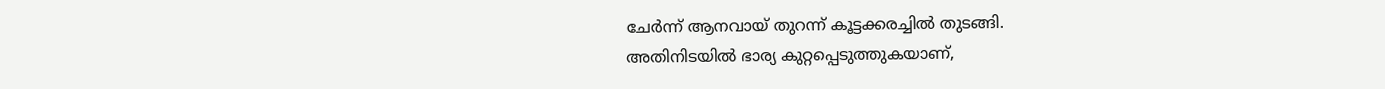ചേർന്ന് ആനവായ് തുറന്ന് കൂട്ടക്കരച്ചിൽ തുടങ്ങി.
അതിനിടയിൽ ഭാര്യ കുറ്റപ്പെടുത്തുകയാണ്,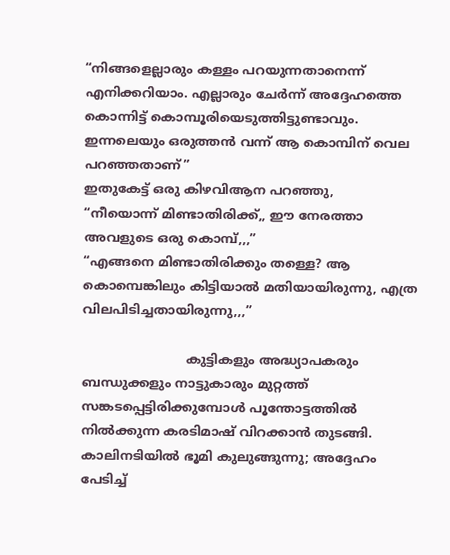“നിങ്ങളെല്ലാരും കള്ളം പറയുന്നതാനെന്ന് എനിക്കറിയാം. എല്ലാരും ചേർന്ന് അദ്ദേഹത്തെ കൊന്നിട്ട് കൊമ്പൂരിയെടുത്തിട്ടുണ്ടാവും. ഇന്നലെയും ഒരുത്തൻ വന്ന് ആ കൊമ്പിന് വെല പറഞ്ഞതാണ്”
ഇതുകേട്ട് ഒരു കിഴവിആന പറഞ്ഞു,
“നീയൊന്ന് മിണ്ടാതിരിക്ക്,, ഈ നേരത്താ അവളുടെ ഒരു കൊമ്പ്,,,”
“എങ്ങനെ മിണ്ടാതിരിക്കും തള്ളെ? ആ കൊമ്പെങ്കിലും കിട്ടിയാൽ മതിയായിരുന്നു, എത്ര വിലപിടിച്ചതായിരുന്നു,,,”

                          കുട്ടികളും അദ്ധ്യാപകരും ബന്ധുക്കളും നാട്ടുകാരും മുറ്റത്ത് സങ്കടപ്പെട്ടിരിക്കുമ്പോൾ പൂന്തോട്ടത്തിൽ നിൽക്കുന്ന കരടിമാഷ് വിറക്കാൻ തുടങ്ങി. കാലിനടിയിൽ ഭൂമി കുലുങ്ങുന്നു; അദ്ദേഹം പേടിച്ച്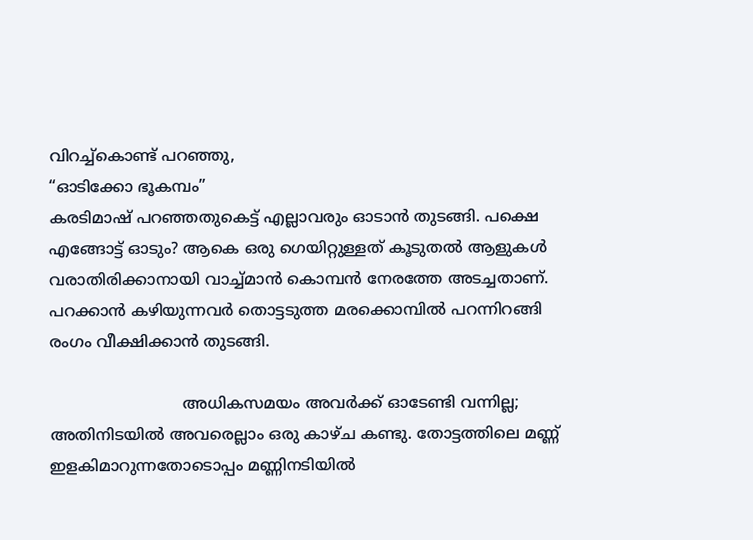വിറച്ച്‌കൊണ്ട് പറഞ്ഞു,
“ഓടിക്കോ ഭൂകമ്പം”
കരടിമാഷ് പറഞ്ഞതുകെട്ട് എല്ലാവരും ഓടാൻ തുടങ്ങി. പക്ഷെ എങ്ങോട്ട് ഓടും? ആകെ ഒരു ഗെയിറ്റുള്ളത് കൂടുതൽ ആളുകൾ വരാതിരിക്കാനായി വാച്ച്‌മാൻ കൊമ്പൻ നേരത്തേ അടച്ചതാണ്. പറക്കാൻ കഴിയുന്നവർ തൊട്ടടുത്ത മരക്കൊമ്പിൽ പറന്നിറങ്ങി രംഗം വീക്ഷിക്കാൻ തുടങ്ങി.

                           അധികസമയം അവർക്ക് ഓടേണ്ടി വന്നില്ല; അതിനിടയിൽ അവരെല്ലാം ഒരു കാഴ്ച കണ്ടു. തോട്ടത്തിലെ മണ്ണ് ഇളകിമാറുന്നതോടൊപ്പം മണ്ണിനടിയിൽ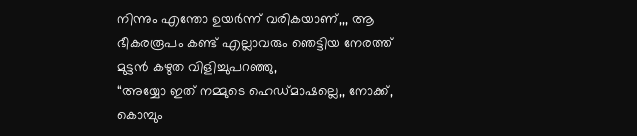നിന്നും എന്തോ ഉയർന്ന് വരികയാണ്,,, ആ ഭീകരരൂപം കണ്ട് എല്ലാവരും ഞെട്ടിയ നേരത്ത് മുട്ടൻ കഴുത വിളിച്ചുപറഞ്ഞു,
“അയ്യോ ഇത് നമ്മുടെ ഹെഡ്‌മാഷല്ലെ,, നോക്ക്, കൊമ്പും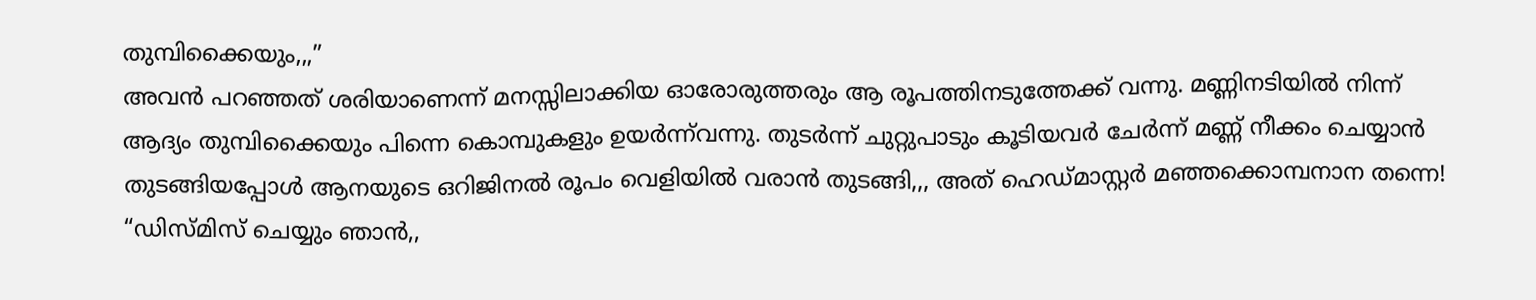തുമ്പിക്കൈയും,,,”
അവൻ പറഞ്ഞത് ശരിയാണെന്ന് മനസ്സിലാക്കിയ ഓരോരുത്തരും ആ രൂപത്തിനടുത്തേക്ക് വന്നു. മണ്ണിനടിയിൽ നിന്ന് ആദ്യം തുമ്പിക്കൈയും പിന്നെ കൊമ്പുകളും ഉയർന്ന്‌വന്നു. തുടർന്ന് ചുറ്റുപാടും കൂടിയവർ ചേർന്ന് മണ്ണ് നീക്കം ചെയ്യാൻ തുടങ്ങിയപ്പോൾ ആനയുടെ ഒറിജിനൽ രൂപം വെളിയിൽ വരാൻ തുടങ്ങി,,, അത് ഹെഡ്‌മാസ്റ്റർ മഞ്ഞക്കൊമ്പനാന തന്നെ!
“ഡിസ്മിസ് ചെയ്യും ഞാൻ,,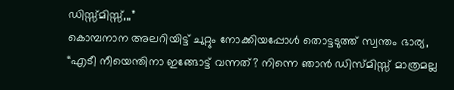ഡിസ്സ്മിസ്സ്,,,”
കൊമ്പനാന അലറിയിട്ട് ചുറ്റും നോക്കിയപ്പോൾ തൊട്ടടുത്ത് സ്വന്തം ഭാര്യ,
“എടീ നീയെന്തിനാ ഇങ്ങോട്ട് വന്നത്? നിന്നെ ഞാൻ ഡിസ്മിസ്സ് മാത്രമല്ല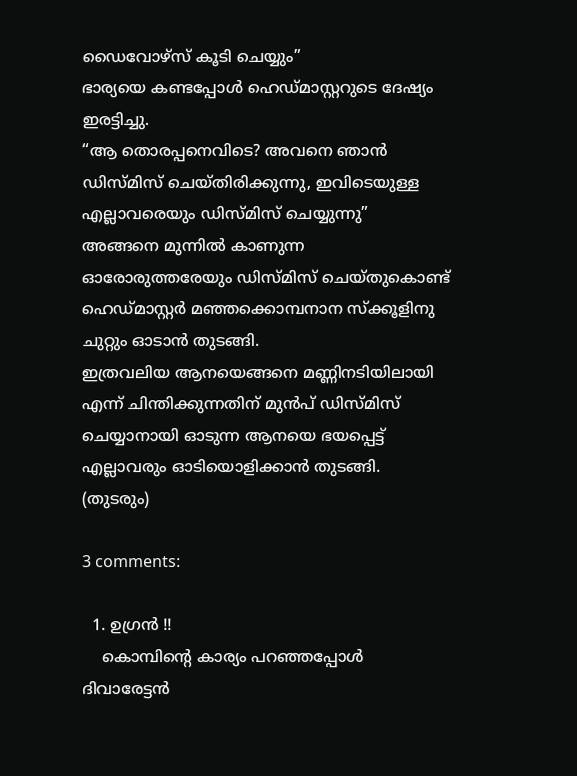ഡൈവോഴ്സ് കൂടി ചെയ്യും”
ഭാര്യയെ കണ്ടപ്പോൾ ഹെഡ്‌മാസ്റ്ററുടെ ദേഷ്യം ഇരട്ടിച്ചു.
“ആ തൊരപ്പനെവിടെ? അവനെ ഞാൻ ഡിസ്മിസ് ചെയ്തിരിക്കുന്നു, ഇവിടെയുള്ള എല്ലാവരെയും ഡിസ്മിസ് ചെയ്യുന്നു”
അങ്ങനെ മുന്നിൽ കാണുന്ന ഓരോരുത്തരേയും ഡിസ്മിസ് ചെയ്തുകൊണ്ട് ഹെഡ്‌മാസ്റ്റർ മഞ്ഞക്കൊമ്പനാന സ്ക്കൂളിനു ചുറ്റും ഓടാൻ തുടങ്ങി.
ഇത്രവലിയ ആനയെങ്ങനെ മണ്ണിനടിയിലായി എന്ന് ചിന്തിക്കുന്നതിന് മുൻപ് ഡിസ്മിസ് ചെയ്യാനായി ഓടുന്ന ആനയെ ഭയപ്പെട്ട് എല്ലാവരും ഓടിയൊളിക്കാൻ തുടങ്ങി.
(തുടരും)

3 comments:

  1. ഉഗ്രന്‍ !!
    കൊമ്പിന്റെ കാര്യം പറഞ്ഞപ്പോള്‍ ദിവാരേട്ടന്‍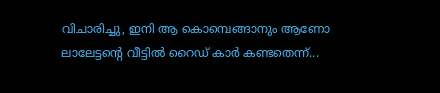വിചാരിച്ചു, ഇനി ആ കൊമ്പെങ്ങാനും ആണോ ലാലേട്ടന്റെ വീട്ടില്‍ റൈഡ് കാര്‍ കണ്ടതെന്ന്...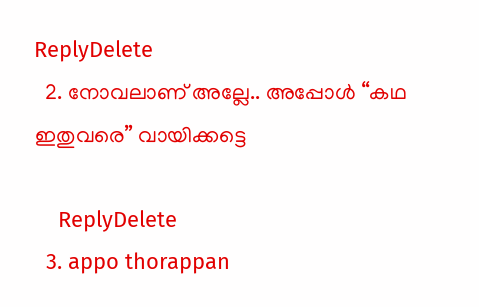ReplyDelete
  2. നോവലാണ് അല്ലേ.. അപ്പോള്‍ “കഥ ഇതുവരെ” വായിക്കട്ടെ

    ReplyDelete
  3. appo thorappan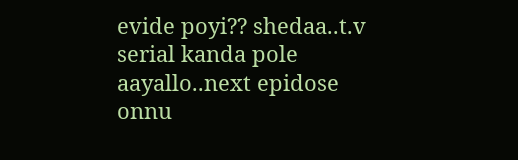evide poyi?? shedaa..t.v serial kanda pole aayallo..next epidose onnu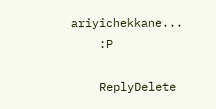ariyichekkane...
    :P

    ReplyDelete